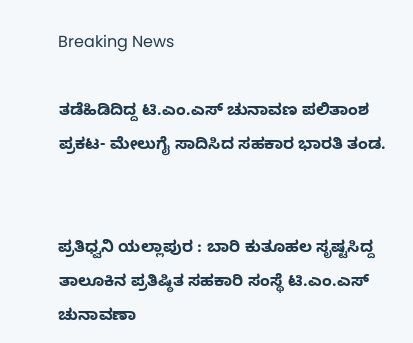Breaking News

ತಡೆಹಿಡಿದಿದ್ದ ಟಿ.ಎಂ.ಎಸ್ ಚುನಾವಣ ಪಲಿತಾಂಶ ಪ್ರಕಟ- ಮೇಲುಗೈ ಸಾದಿಸಿದ ಸಹಕಾರ ಭಾರತಿ ತಂಡ.


ಪ್ರತಿಧ್ವನಿ ಯಲ್ಲಾಪುರ : ಬಾರಿ ಕುತೂಹಲ ಸೃಷ್ಟಸಿದ್ದ ತಾಲೂಕಿನ ಪ್ರತಿಷ್ಠಿತ ಸಹಕಾರಿ ಸಂಸ್ಥೆ ಟಿ.ಎಂ.ಎಸ್ ಚುನಾವಣಾ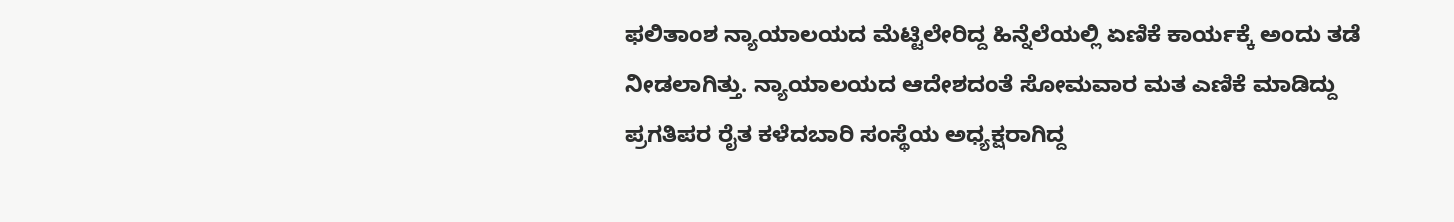ಫಲಿತಾಂಶ ನ್ಯಾಯಾಲಯದ ಮೆಟ್ಟಿಲೇರಿದ್ದ ಹಿನ್ನೆಲೆಯಲ್ಲಿ ಏಣಿಕೆ ಕಾರ್ಯಕ್ಕೆ ಅಂದು ತಡೆ ನೀಡಲಾಗಿತ್ತು. ನ್ಯಾಯಾಲಯದ ಆದೇಶದಂತೆ ಸೋಮವಾರ ಮತ ಎಣಿಕೆ ಮಾಡಿದ್ದು ಪ್ರಗತಿಪರ ರೈತ ಕಳೆದಬಾರಿ ಸಂಸ್ಥೆಯ ಅಧ್ಯಕ್ಷರಾಗಿದ್ದ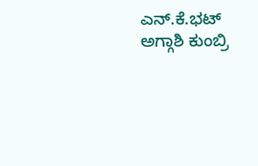ಎನ್.ಕೆ.ಭಟ್ ಅಗ್ಗಾಶಿ ಕುಂಬ್ರಿ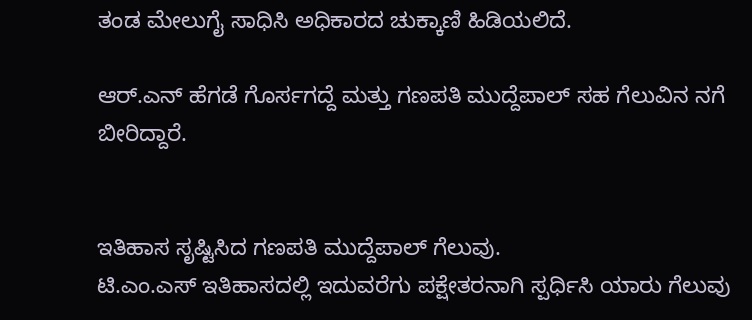ತಂಡ ಮೇಲುಗೈ ಸಾಧಿಸಿ ಅಧಿಕಾರದ ಚುಕ್ಕಾಣಿ ಹಿಡಿಯಲಿದೆ.

ಆರ್.ಎನ್ ಹೆಗಡೆ ಗೊರ್ಸಗದ್ದೆ ಮತ್ತು ಗಣಪತಿ ಮುದ್ದೆಪಾಲ್ ಸಹ ಗೆಲುವಿನ ನಗೆ ಬೀರಿದ್ದಾರೆ.


ಇತಿಹಾಸ ಸೃಷ್ಟಿಸಿದ ಗಣಪತಿ ಮುದ್ದೆಪಾಲ್ ಗೆಲುವು.
ಟಿ.ಎಂ.ಎಸ್ ಇತಿಹಾಸದಲ್ಲಿ ಇದುವರೆಗು ಪಕ್ಷೇತರನಾಗಿ ಸ್ಪರ್ಧಿಸಿ ಯಾರು ಗೆಲುವು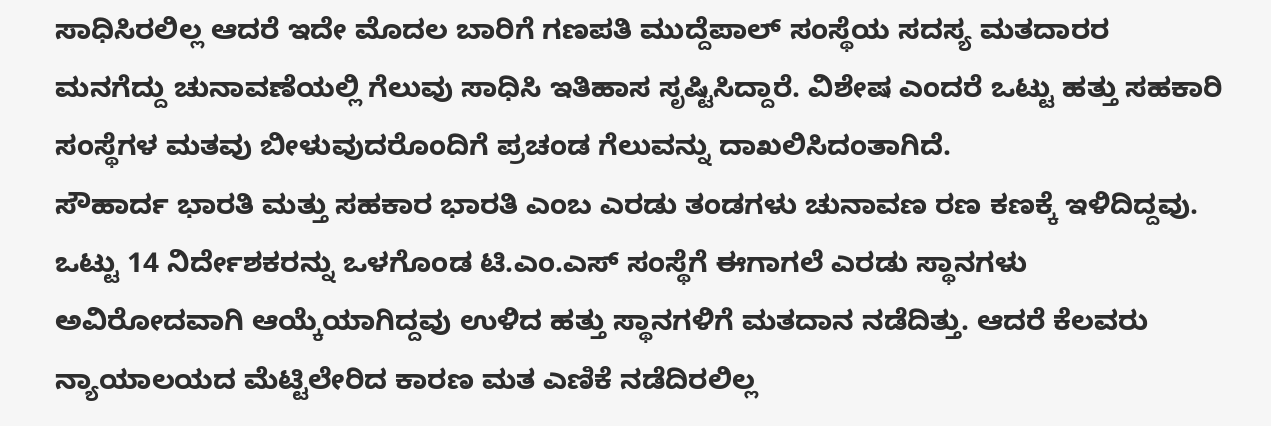ಸಾಧಿಸಿರಲಿಲ್ಲ ಆದರೆ ಇದೇ ಮೊದಲ ಬಾರಿಗೆ ಗಣಪತಿ ಮುದ್ದೆಪಾಲ್ ಸಂಸ್ಥೆಯ ಸದಸ್ಯ ಮತದಾರರ ಮನಗೆದ್ದು ಚುನಾವಣೆಯಲ್ಲಿ ಗೆಲುವು ಸಾಧಿಸಿ ಇತಿಹಾಸ ಸೃಷ್ಟಿಸಿದ್ದಾರೆ. ವಿಶೇಷ ಎಂದರೆ ಒಟ್ಟು ಹತ್ತು ಸಹಕಾರಿ ಸಂಸ್ಥೆಗಳ ಮತವು ಬೀಳುವುದರೊಂದಿಗೆ ಪ್ರಚಂಡ ಗೆಲುವನ್ನು ದಾಖಲಿಸಿದಂತಾಗಿದೆ.
ಸೌಹಾರ್ದ ಭಾರತಿ ಮತ್ತು ಸಹಕಾರ ಭಾರತಿ ಎಂಬ ಎರಡು ತಂಡಗಳು ಚುನಾವಣ ರಣ ಕಣಕ್ಕೆ ಇಳಿದಿದ್ದವು. ಒಟ್ಟು 14 ನಿರ್ದೇಶಕರನ್ನು ಒಳಗೊಂಡ ಟಿ.ಎಂ.ಎಸ್ ಸಂಸ್ಥೆಗೆ ಈಗಾಗಲೆ ಎರಡು ಸ್ಥಾನಗಳು ಅವಿರೋದವಾಗಿ ಆಯ್ಕೆಯಾಗಿದ್ದವು ಉಳಿದ ಹತ್ತು ಸ್ಥಾನಗಳಿಗೆ ಮತದಾನ ನಡೆದಿತ್ತು. ಆದರೆ ಕೆಲವರು ನ್ಯಾಯಾಲಯದ ಮೆಟ್ಟಿಲೇರಿದ ಕಾರಣ ಮತ ಎಣಿಕೆ ನಡೆದಿರಲಿಲ್ಲ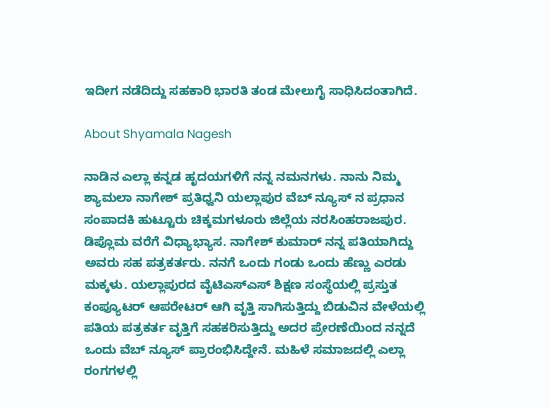ಇದೀಗ ನಡೆದಿದ್ದು ಸಹಕಾರಿ ಭಾರತಿ ತಂಡ ಮೇಲುಗೈ ಸಾಧಿಸಿದಂತಾಗಿದೆ.

About Shyamala Nagesh

ನಾಡಿನ ಎಲ್ಲಾ ಕನ್ನಡ ಹೃದಯಗಳಿಗೆ ನನ್ನ ನಮನಗಳು. ನಾನು ನಿಮ್ಮ ಶ್ಯಾಮಲಾ ನಾಗೇಶ್ ಪ್ರತಿಧ್ವನಿ ಯಲ್ಲಾಪುರ ವೆಬ್ ನ್ಯೂಸ್ ನ ಪ್ರಧಾನ ಸಂಪಾದಕಿ ಹುಟ್ಟೂರು ಚಿಕ್ಕಮಗಳೂರು ಜಿಲ್ಲೆಯ ನರಸಿಂಹರಾಜಪುರ. ಡಿಪ್ಲೊಮ ವರೆಗೆ ವಿಧ್ಯಾಭ್ಯಾಸ. ನಾಗೇಶ್ ಕುಮಾರ್ ನನ್ನ ಪತಿಯಾಗಿದ್ದು ಅವರು ಸಹ ಪತ್ರಕರ್ತರು. ನನಗೆ ಒಂದು ಗಂಡು ಒಂದು ಹೆಣ್ಣು ಎರಡು ಮಕ್ಕಳು. ಯಲ್ಲಾಪುರದ ವೈಟಿಎಸ್ಎಸ್ ಶಿಕ್ಷಣ ಸಂಸ್ಥೆಯಲ್ಲಿ ಪ್ರಸ್ತುತ ಕಂಪ್ಯೂಟರ್ ಆಪರೇಟರ್ ಆಗಿ ವೃತ್ತಿ ಸಾಗಿಸುತ್ತಿದ್ದು ಬಿಡುವಿನ ವೇಳೆಯಲ್ಲಿ ಪತಿಯ ಪತ್ರಕರ್ತ ವೃತ್ತಿಗೆ ಸಹಕರಿಸುತ್ತಿದ್ದು ಅದರ ಪ್ರೇರಣೆಯಿಂದ ನನ್ನದೆ ಒಂದು ವೆಬ್ ನ್ಯೂಸ್ ಪ್ರಾರಂಭಿಸಿದ್ದೇನೆ. ಮಹಿಳೆ ಸಮಾಜದಲ್ಲಿ ಎಲ್ಲಾ ರಂಗಗಳಲ್ಲಿ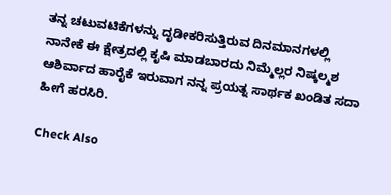ತನ್ನ ಚಟುವಟಿಕೆಗಳನ್ನು ದೃಡೀಕರಿಸುತ್ತಿರುವ ದಿನಮಾನಗಳಲ್ಲಿ ನಾನೇಕೆ ಈ ಕ್ಷೇತ್ರದಲ್ಲಿ ಕೃಷಿ ಮಾಡಬಾರದು ನಿಮ್ಮೆಲ್ಲರ ನಿಷ್ಕಲ್ಮಶ ಆಶಿರ್ವಾದ ಹಾರೈಕೆ ಇರುವಾಗ ನನ್ನ ಪ್ರಯತ್ನ ಸಾರ್ಥಕ ಖಂಡಿತ ಸದಾ ಹೀಗೆ ಹರಸಿರಿ.

Check Also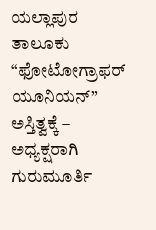ಯಲ್ಲಾಪುರ ತಾಲೂಕು “ಫೋಟೋಗ್ರಾಫರ್ ಯೂನಿಯನ್” ಅಸ್ತಿತ್ವಕ್ಕೆ – ಅಧ್ಯಕ್ಷರಾಗಿ ಗುರುಮೂರ್ತಿ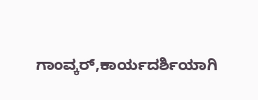ಗಾಂವ್ಕರ್,ಕಾರ್ಯದರ್ಶಿಯಾಗಿ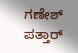ಗಣೇಶ್ ಪತ್ತಾರ್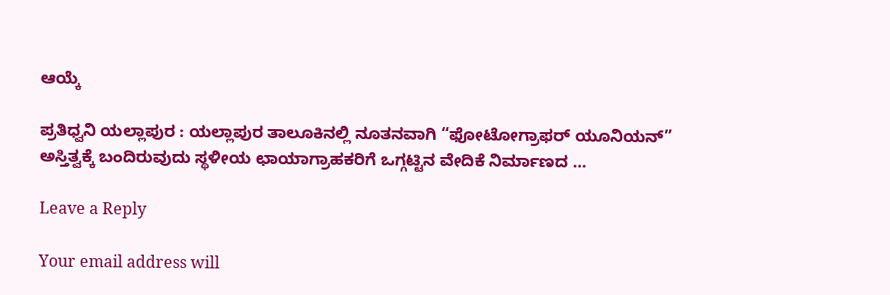ಆಯ್ಕೆ

ಪ್ರತಿಧ್ವನಿ ಯಲ್ಲಾಪುರ : ಯಲ್ಲಾಪುರ ತಾಲೂಕಿನಲ್ಲಿ ನೂತನವಾಗಿ “ಫೋಟೋಗ್ರಾಫರ್ ಯೂನಿಯನ್” ಅಸ್ತಿತ್ವಕ್ಕೆ ಬಂದಿರುವುದು ಸ್ಥಳೀಯ ಛಾಯಾಗ್ರಾಹಕರಿಗೆ ಒಗ್ಗಟ್ಟಿನ ವೇದಿಕೆ ನಿರ್ಮಾಣದ …

Leave a Reply

Your email address will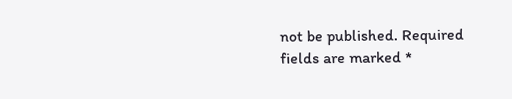not be published. Required fields are marked *